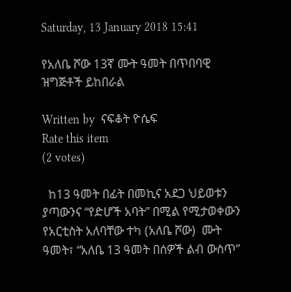Saturday, 13 January 2018 15:41

የአለቤ ሾው 13ኛ ሙት ዓመት በጥበባዊ ዝግጅቶች ይከበራል

Written by  ናፍቆት ዮሴፍ
Rate this item
(2 votes)

  ከ13 ዓመት በፊት በመኪና አደጋ ህይወቱን ያጣውንና “የድሆች አባት” በሚል የሚታወቀውን  የአርቲስት አለባቸው ተካ (አለቤ ሾው)  ሙት ዓመት፣ “አለቤ 13 ዓመት በሰዎች ልብ ውስጥ”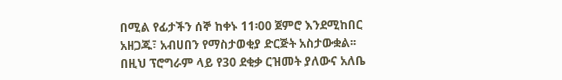በሚል የፊታችን ሰኞ ከቀኑ 11፡00 ጀምሮ እንደሚከበር አዘጋጁ፣ አብሀበን የማስታወቂያ ድርጅት አስታውቋል፡፡
በዚህ ፕሮግራም ላይ የ30 ደቂቃ ርዝመት ያለውና አለቤ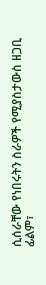ሲሰራቸው የነበሩትን ስራዎች የሚያስታውስ ዘጋቢ ፊልም፣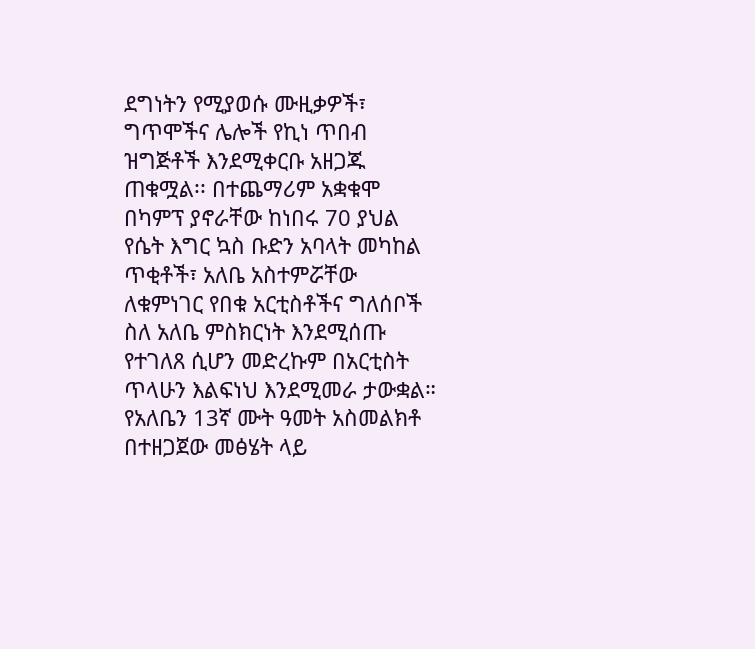ደግነትን የሚያወሱ ሙዚቃዎች፣ ግጥሞችና ሌሎች የኪነ ጥበብ ዝግጅቶች እንደሚቀርቡ አዘጋጁ ጠቁሟል፡፡ በተጨማሪም አቋቁሞ በካምፕ ያኖራቸው ከነበሩ 70 ያህል የሴት እግር ኳስ ቡድን አባላት መካከል ጥቂቶች፣ አለቤ አስተምሯቸው ለቁምነገር የበቁ አርቲስቶችና ግለሰቦች ስለ አለቤ ምስክርነት እንደሚሰጡ የተገለጸ ሲሆን መድረኩም በአርቲስት ጥላሁን እልፍነህ እንደሚመራ ታውቋል።  የአለቤን 13ኛ ሙት ዓመት አስመልክቶ በተዘጋጀው መፅሄት ላይ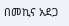በመኪና አደጋ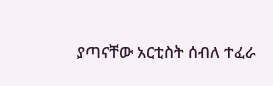ያጣናቸው አርቲስት ሰብለ ተፈራ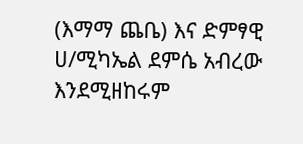(እማማ ጨቤ) እና ድምፃዊ ሀ/ሚካኤል ደምሴ አብረው እንደሚዘከሩም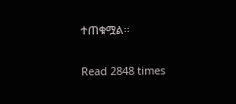ተጠቁሟል፡፡

Read 2848 times